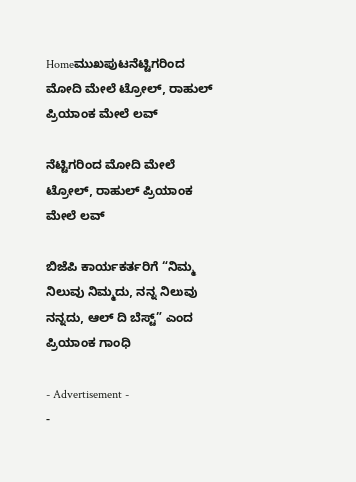Homeಮುಖಪುಟನೆಟ್ಟಿಗರಿಂದ ಮೋದಿ ಮೇಲೆ ಟ್ರೋಲ್, ರಾಹುಲ್ ಪ್ರಿಯಾಂಕ ಮೇಲೆ ಲವ್

ನೆಟ್ಟಿಗರಿಂದ ಮೋದಿ ಮೇಲೆ ಟ್ರೋಲ್, ರಾಹುಲ್ ಪ್ರಿಯಾಂಕ ಮೇಲೆ ಲವ್

ಬಿಜೆಪಿ ಕಾರ್ಯಕರ್ತರಿಗೆ “ನಿಮ್ಮ ನಿಲುವು ನಿಮ್ಮದು, ನನ್ನ ನಿಲುವು ನನ್ನದು, ಆಲ್ ದಿ ಬೆಸ್ಟ್” ಎಂದ ಪ್ರಿಯಾಂಕ ಗಾಂಧಿ

- Advertisement -
-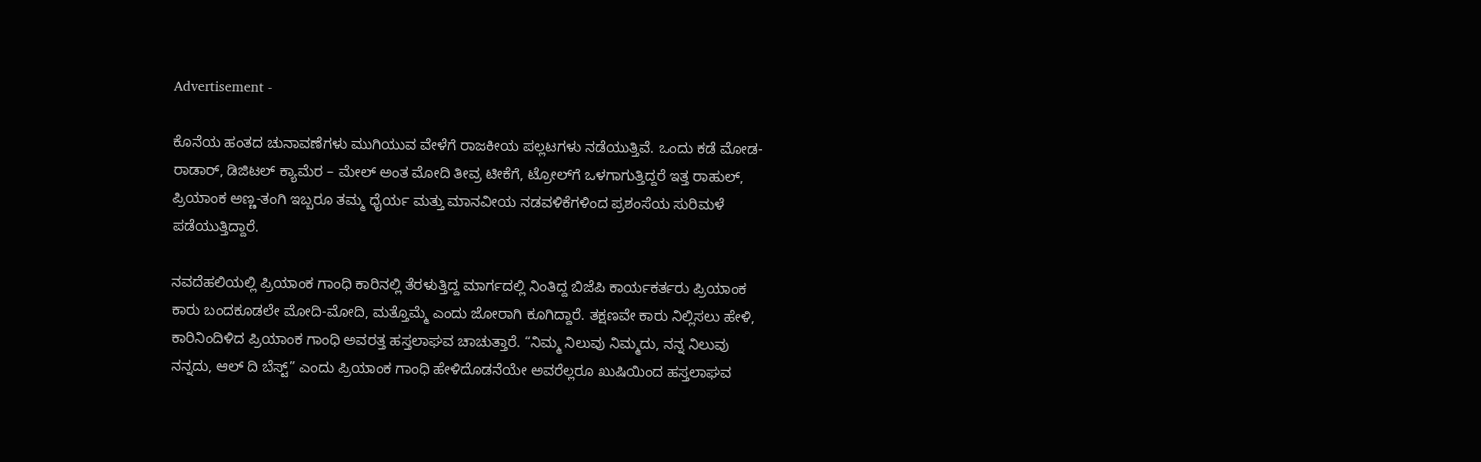Advertisement -

ಕೊನೆಯ ಹಂತದ ಚುನಾವಣೆಗಳು ಮುಗಿಯುವ ವೇಳೆಗೆ ರಾಜಕೀಯ ಪಲ್ಲಟಗಳು ನಡೆಯುತ್ತಿವೆ. ಒಂದು ಕಡೆ ಮೋಡ-ರಾಡಾರ್, ಡಿಜಿಟಲ್ ಕ್ಯಾಮೆರ – ಮೇಲ್ ಅಂತ ಮೋದಿ ತೀವ್ರ ಟೀಕೆಗೆ, ಟ್ರೋಲ್‍ಗೆ ಒಳಗಾಗುತ್ತಿದ್ದರೆ ಇತ್ತ ರಾಹುಲ್, ಪ್ರಿಯಾಂಕ ಅಣ್ಣ-ತಂಗಿ ಇಬ್ಬರೂ ತಮ್ಮ ಧೈರ್ಯ ಮತ್ತು ಮಾನವೀಯ ನಡವಳಿಕೆಗಳಿಂದ ಪ್ರಶಂಸೆಯ ಸುರಿಮಳೆ ಪಡೆಯುತ್ತಿದ್ದಾರೆ.

ನವದೆಹಲಿಯಲ್ಲಿ ಪ್ರಿಯಾಂಕ ಗಾಂಧಿ ಕಾರಿನಲ್ಲಿ ತೆರಳುತ್ತಿದ್ದ ಮಾರ್ಗದಲ್ಲಿ ನಿಂತಿದ್ದ ಬಿಜೆಪಿ ಕಾರ್ಯಕರ್ತರು ಪ್ರಿಯಾಂಕ ಕಾರು ಬಂದಕೂಡಲೇ ಮೋದಿ-ಮೋದಿ, ಮತ್ತೊಮ್ಮೆ ಎಂದು ಜೋರಾಗಿ ಕೂಗಿದ್ದಾರೆ. ತಕ್ಷಣವೇ ಕಾರು ನಿಲ್ಲಿಸಲು ಹೇಳಿ, ಕಾರಿನಿಂದಿಳಿದ ಪ್ರಿಯಾಂಕ ಗಾಂಧಿ ಅವರತ್ತ ಹಸ್ತಲಾಘವ ಚಾಚುತ್ತಾರೆ. “ನಿಮ್ಮ ನಿಲುವು ನಿಮ್ಮದು, ನನ್ನ ನಿಲುವು ನನ್ನದು, ಆಲ್ ದಿ ಬೆಸ್ಟ್” ಎಂದು ಪ್ರಿಯಾಂಕ ಗಾಂಧಿ ಹೇಳಿದೊಡನೆಯೇ ಅವರೆಲ್ಲರೂ ಖುಷಿಯಿಂದ ಹಸ್ತಲಾಘವ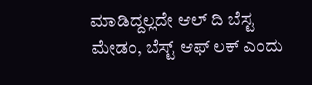ಮಾಡಿದ್ದಲ್ಲದೇ ಆಲ್ ದಿ ಬೆಸ್ಟ ಮೇಡಂ, ಬೆಸ್ಟ್ ಆಫ್ ಲಕ್ ಎಂದು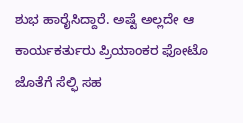ಶುಭ ಹಾರೈಸಿದ್ದಾರೆ. ಅಷ್ಟೆ ಅಲ್ಲದೇ ಆ ಕಾರ್ಯಕರ್ತುರು ಪ್ರಿಯಾಂಕರ ಫೋಟೊ ಜೊತೆಗೆ ಸೆಲ್ಫಿ ಸಹ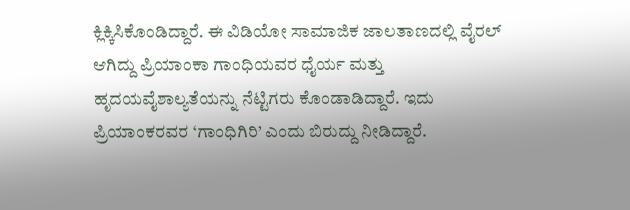ಕ್ಲಿಕ್ಕಿಸಿಕೊಂಡಿದ್ದಾರೆ. ಈ ವಿಡಿಯೋ ಸಾಮಾಜಿಕ ಜಾಲತಾಣದಲ್ಲಿ ವೈರಲ್ ಆಗಿದ್ದು ಪ್ರಿಯಾಂಕಾ ಗಾಂಧಿಯವರ ಧೈರ್ಯ ಮತ್ತು ಹೃದಯವೈಶಾಲ್ಯತೆಯನ್ನು ನೆಟ್ಟಿಗರು ಕೊಂಡಾಡಿದ್ದಾರೆ. ಇದು ಪ್ರಿಯಾಂಕರವರ ‘ಗಾಂಧಿಗಿರಿ’ ಎಂದು ಬಿರುದ್ದು ನೀಡಿದ್ದಾರೆ.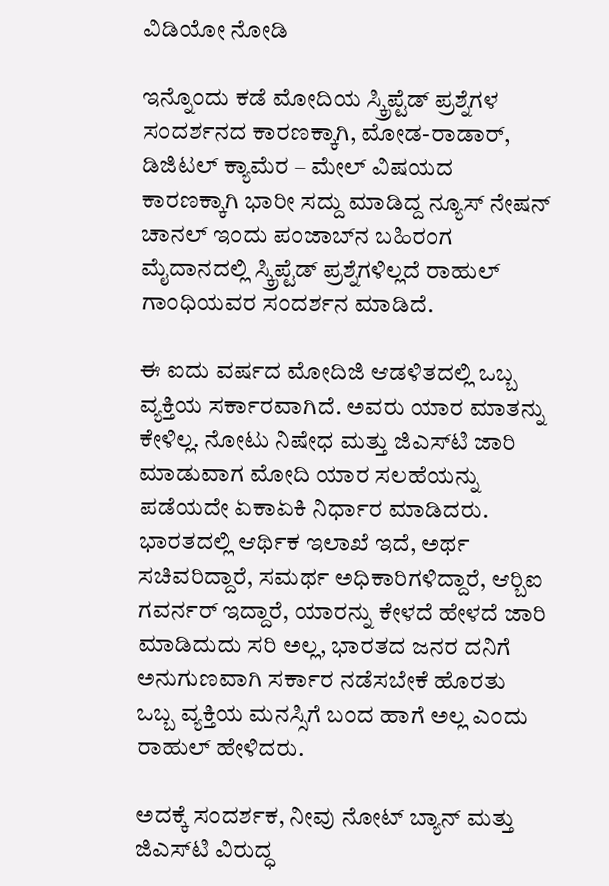ವಿಡಿಯೋ ನೋಡಿ

ಇನ್ನೊಂದು ಕಡೆ ಮೋದಿಯ ಸ್ಕ್ರಿಪ್ಟೆಡ್ ಪ್ರಶ್ನೆಗಳ ಸಂದರ್ಶನದ ಕಾರಣಕ್ಕಾಗಿ, ಮೋಡ-ರಾಡಾರ್, ಡಿಜಿಟಲ್ ಕ್ಯಾಮೆರ – ಮೇಲ್ ವಿಷಯದ ಕಾರಣಕ್ಕಾಗಿ ಭಾರೀ ಸದ್ದು ಮಾಡಿದ್ದ ನ್ಯೂಸ್ ನೇಷನ್ ಚಾನಲ್ ಇಂದು ಪಂಜಾಬ್‍ನ ಬಹಿರಂಗ ಮೈದಾನದಲ್ಲಿ ಸ್ಕ್ರಿಪ್ಟೆಡ್ ಪ್ರಶ್ನೆಗಳಿಲ್ಲದೆ ರಾಹುಲ್ ಗಾಂಧಿಯವರ ಸಂದರ್ಶನ ಮಾಡಿದೆ.

ಈ ಐದು ವರ್ಷದ ಮೋದಿಜಿ ಆಡಳಿತದಲ್ಲಿ ಒಬ್ಬ ವ್ಯಕ್ತಿಯ ಸರ್ಕಾರವಾಗಿದೆ. ಅವರು ಯಾರ ಮಾತನ್ನು ಕೇಳಿಲ್ಲ. ನೋಟು ನಿಷೇಧ ಮತ್ತು ಜಿಎಸ್‍ಟಿ ಜಾರಿ ಮಾಡುವಾಗ ಮೋದಿ ಯಾರ ಸಲಹೆಯನ್ನು ಪಡೆಯದೇ ಏಕಾಏಕಿ ನಿರ್ಧಾರ ಮಾಡಿದರು. ಭಾರತದಲ್ಲಿ ಆರ್ಥಿಕ ಇಲಾಖೆ ಇದೆ, ಅರ್ಥ ಸಚಿವರಿದ್ದಾರೆ, ಸಮರ್ಥ ಅಧಿಕಾರಿಗಳಿದ್ದಾರೆ, ಆರ್‍ಬಿಐ ಗವರ್ನರ್ ಇದ್ದಾರೆ, ಯಾರನ್ನು ಕೇಳದೆ ಹೇಳದೆ ಜಾರಿ ಮಾಡಿದುದು ಸರಿ ಅಲ್ಲ, ಭಾರತದ ಜನರ ದನಿಗೆ ಅನುಗುಣವಾಗಿ ಸರ್ಕಾರ ನಡೆಸಬೇಕೆ ಹೊರತು ಒಬ್ಬ ವ್ಯಕ್ತಿಯ ಮನಸ್ಸಿಗೆ ಬಂದ ಹಾಗೆ ಅಲ್ಲ ಎಂದು ರಾಹುಲ್ ಹೇಳಿದರು.

ಅದಕ್ಕೆ ಸಂದರ್ಶಕ, ನೀವು ನೋಟ್ ಬ್ಯಾನ್ ಮತ್ತು ಜಿಎಸ್‍ಟಿ ವಿರುದ್ಧ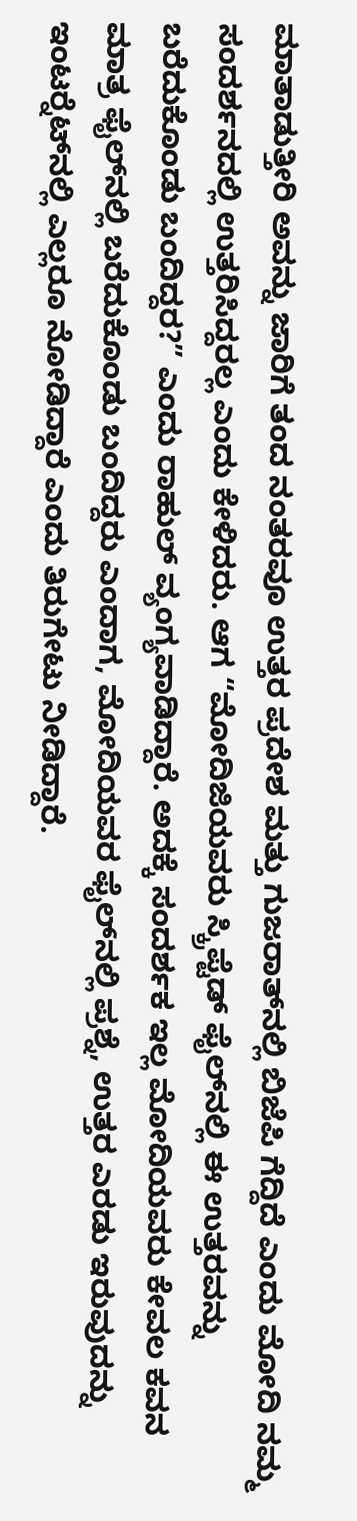ಮಾತಾಡುತ್ತೀರಿ ಅವನ್ನು ಜಾರಿಗೆ ತಂದ ನಂತರವೂ ಉತ್ತರ ಪ್ರದೇಶ ಮತ್ತು ಗುಜರಾತ್‍ನಲ್ಲಿ ಬಿಜೆಪಿ ಗೆದ್ದಿದೆ ಎಂದು ಮೋದಿ ನಮ್ಮ ಸಂದರ್ಶನದಲ್ಲಿ ಉತ್ತರಿಸಿದ್ದರಲ್ಲ ಎಂದು ಕೇಳಿದರು. ಆಗ “ಮೋದಿಜಿಯವರು ಸ್ಕ್ರಿಪ್ಟೆಡ್ ಫೈಲ್‍ನಲ್ಲಿ ಈ ಉತ್ತರವನ್ನು ಬರೆದುಕೊಂಡು ಬಂದಿದ್ದರ?” ಎಂದು ರಾಹುಲ್ ವ್ಯಂಗ್ಯವಾಡಿದ್ದಾರೆ. ಅದಕ್ಕೆ ಸಂದರ್ಶಕ ಇಲ್ಲ ಮೋದಿಯವರು ಕೇವಲ ಕವನ ಮಾತ್ರ ಫೈಲ್‍ನಲ್ಲಿ ಬರೆದುಕೊಂಡು ಬಂದಿದ್ದರು ಎಂದಾಗ, ಮೋದಿಯವರ ಫೈಲ್‍ನಲ್ಲಿ ಪ್ರಶ್ನೆ, ಉತ್ತರ ಎರಡು ಇರುವುದನ್ನು ಇಂಟರ್‍ನೆಟ್‍ನಲ್ಲಿ ಎಲ್ಲರೂ ನೋಡಿದ್ದಾರೆ ಎಂದು ತಿರುಗೇಟು ನೀಡಿದ್ದಾರೆ.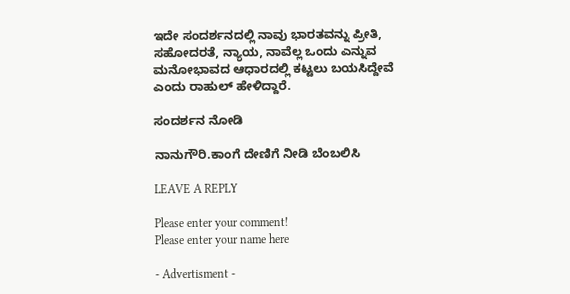ಇದೇ ಸಂದರ್ಶನದಲ್ಲಿ ನಾವು ಭಾರತವನ್ನು ಪ್ರೀತಿ, ಸಹೋದರತೆ, ನ್ಯಾಯ, ನಾವೆಲ್ಲ ಒಂದು ಎನ್ನುವ ಮನೋಭಾವದ ಆಧಾರದಲ್ಲಿ ಕಟ್ಟಲು ಬಯಸಿದ್ದೇವೆ ಎಂದು ರಾಹುಲ್ ಹೇಳಿದ್ದಾರೆ.

ಸಂದರ್ಶನ ನೋಡಿ

ನಾನುಗೌರಿ.ಕಾಂಗೆ ದೇಣಿಗೆ ನೀಡಿ ಬೆಂಬಲಿಸಿ

LEAVE A REPLY

Please enter your comment!
Please enter your name here

- Advertisment -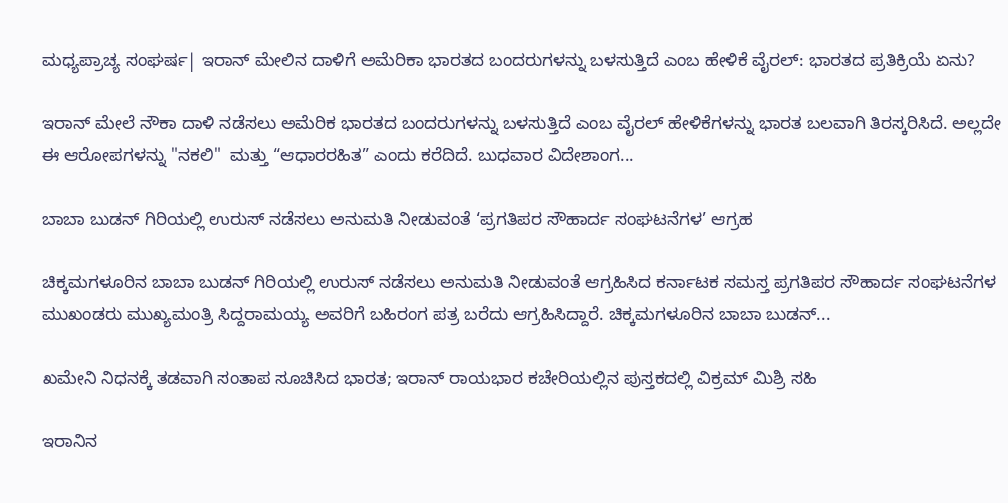ಮಧ್ಯಪ್ರಾಚ್ಯ ಸಂಘರ್ಷ| ಇರಾನ್ ಮೇಲಿನ ದಾಳಿಗೆ ಅಮೆರಿಕಾ ಭಾರತದ ಬಂದರುಗಳನ್ನು ಬಳಸುತ್ತಿದೆ ಎಂಬ ಹೇಳಿಕೆ ವೈರಲ್: ಭಾರತದ ಪ್ರತಿಕ್ರಿಯೆ ಏನು?

ಇರಾನ್ ಮೇಲೆ ನೌಕಾ ದಾಳಿ ನಡೆಸಲು ಅಮೆರಿಕ ಭಾರತದ ಬಂದರುಗಳನ್ನು ಬಳಸುತ್ತಿದೆ ಎಂಬ ವೈರಲ್ ಹೇಳಿಕೆಗಳನ್ನು ಭಾರತ ಬಲವಾಗಿ ತಿರಸ್ಕರಿಸಿದೆ. ಅಲ್ಲದೇ ಈ ಆರೋಪಗಳನ್ನು "ನಕಲಿ"  ಮತ್ತು “ಆಧಾರರಹಿತ” ಎಂದು ಕರೆದಿದೆ. ಬುಧವಾರ ವಿದೇಶಾಂಗ...

ಬಾಬಾ ಬುಡನ್‌ ಗಿರಿಯಲ್ಲಿ ಉರುಸ್ ನಡೆಸಲು ಅನುಮತಿ ನೀಡುವಂತೆ ‘ಪ್ರಗತಿಪರ ಸೌಹಾರ್ದ ಸಂಘಟನೆಗಳ’ ಆಗ್ರಹ

ಚಿಕ್ಕಮಗಳೂರಿನ ಬಾಬಾ ಬುಡನ್‌ ಗಿರಿಯಲ್ಲಿ ಉರುಸ್ ನಡೆಸಲು ಅನುಮತಿ ನೀಡುವಂತೆ ಆಗ್ರಹಿಸಿದ ಕರ್ನಾಟಕ ಸಮಸ್ತ ಪ್ರಗತಿಪರ ಸೌಹಾರ್ದ ಸಂಘಟನೆಗಳ ಮುಖಂಡರು ಮುಖ್ಯಮಂತ್ರಿ ಸಿದ್ದರಾಮಯ್ಯ ಅವರಿಗೆ ಬಹಿರಂಗ ಪತ್ರ ಬರೆದು ಆಗ್ರಹಿಸಿದ್ದಾರೆ. ಚಿಕ್ಕಮಗಳೂರಿನ ಬಾಬಾ ಬುಡನ್‌...

ಖಮೇನಿ ನಿಧನಕ್ಕೆ ತಡವಾಗಿ ಸಂತಾಪ ಸೂಚಿಸಿದ ಭಾರತ; ಇರಾನ್‌ ರಾಯಭಾರ ಕಚೇರಿಯಲ್ಲಿನ ಪುಸ್ತಕದಲ್ಲಿ ವಿಕ್ರಮ್ ಮಿಶ್ರಿ ಸಹಿ

ಇರಾನಿನ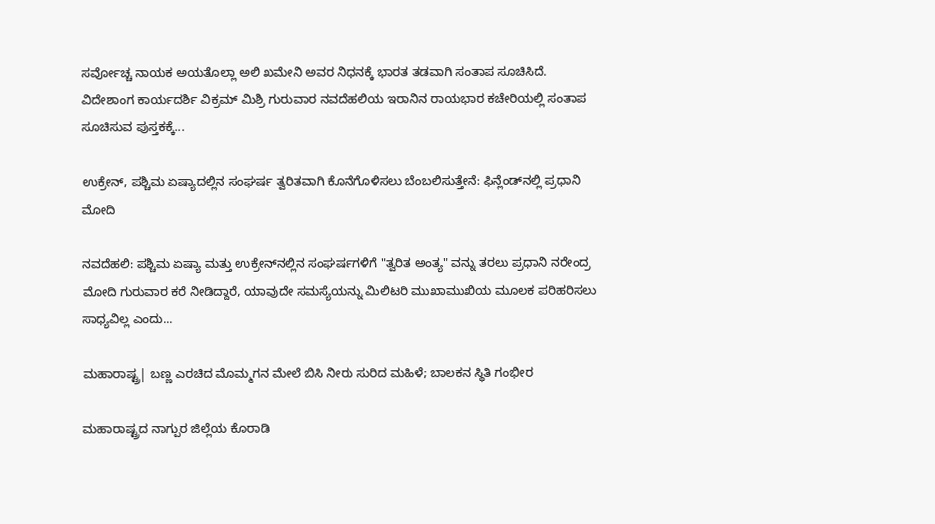ಸರ್ವೋಚ್ಚ ನಾಯಕ ಅಯತೊಲ್ಲಾ ಅಲಿ ಖಮೇನಿ ಅವರ ನಿಧನಕ್ಕೆ ಭಾರತ ತಡವಾಗಿ ಸಂತಾಪ ಸೂಚಿಸಿದೆ. ವಿದೇಶಾಂಗ ಕಾರ್ಯದರ್ಶಿ ವಿಕ್ರಮ್ ಮಿಶ್ರಿ ಗುರುವಾರ ನವದೆಹಲಿಯ ಇರಾನಿನ ರಾಯಭಾರ ಕಚೇರಿಯಲ್ಲಿ ಸಂತಾಪ ಸೂಚಿಸುವ ಪುಸ್ತಕಕ್ಕೆ...

ಉಕ್ರೇನ್, ಪಶ್ಚಿಮ ಏಷ್ಯಾದಲ್ಲಿನ ಸಂಘರ್ಷ ತ್ವರಿತವಾಗಿ ಕೊನೆಗೊಳಿಸಲು ಬೆಂಬಲಿಸುತ್ತೇನೆ: ಫಿನ್ಲೆಂಡ್‌ನಲ್ಲಿ ಪ್ರಧಾನಿ ಮೋದಿ

ನವದೆಹಲಿ: ಪಶ್ಚಿಮ ಏಷ್ಯಾ ಮತ್ತು ಉಕ್ರೇನ್‌ನಲ್ಲಿನ ಸಂಘರ್ಷಗಳಿಗೆ "ತ್ವರಿತ ಅಂತ್ಯ" ವನ್ನು ತರಲು ಪ್ರಧಾನಿ ನರೇಂದ್ರ ಮೋದಿ ಗುರುವಾರ ಕರೆ ನೀಡಿದ್ದಾರೆ, ಯಾವುದೇ ಸಮಸ್ಯೆಯನ್ನು ಮಿಲಿಟರಿ ಮುಖಾಮುಖಿಯ ಮೂಲಕ ಪರಿಹರಿಸಲು ಸಾಧ್ಯವಿಲ್ಲ ಎಂದು...

ಮಹಾರಾಷ್ಟ್ರ| ಬಣ್ಣ ಎರಚಿದ ಮೊಮ್ಮಗನ ಮೇಲೆ ಬಿಸಿ ನೀರು ಸುರಿದ ಮಹಿಳೆ; ಬಾಲಕನ ಸ್ಥಿತಿ ಗಂಭೀರ

ಮಹಾರಾಷ್ಟ್ರದ ನಾಗ್ಪುರ ಜಿಲ್ಲೆಯ ಕೊರಾಡಿ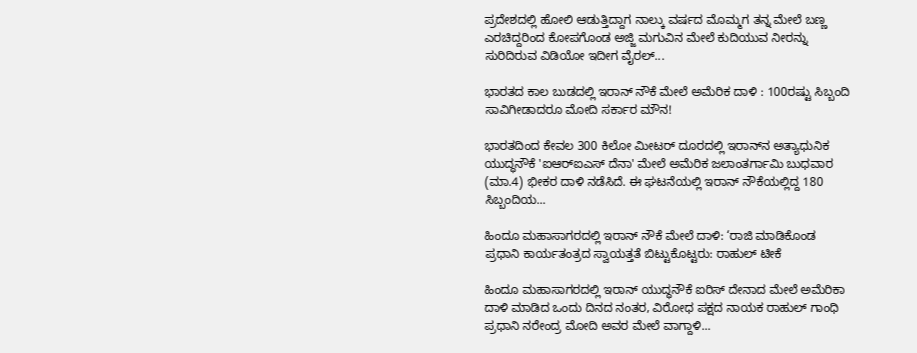ಪ್ರದೇಶದಲ್ಲಿ ಹೋಲಿ ಆಡುತ್ತಿದ್ದಾಗ ನಾಲ್ಕು ವರ್ಷದ ಮೊಮ್ಮಗ ತನ್ನ ಮೇಲೆ ಬಣ್ಣ ಎರಚಿದ್ದರಿಂದ ಕೋಪಗೊಂಡ ಅಜ್ಜಿ ಮಗುವಿನ ಮೇಲೆ ಕುದಿಯುವ ನೀರನ್ನು ಸುರಿದಿರುವ ವಿಡಿಯೋ ಇದೀಗ ವೈರಲ್...

ಭಾರತದ ಕಾಲ ಬುಡದಲ್ಲಿ ಇರಾನ್ ನೌಕೆ ಮೇಲೆ ಅಮೆರಿಕ ದಾಳಿ : 100ರಷ್ಟು ಸಿಬ್ಬಂದಿ ಸಾವಿಗೀಡಾದರೂ ಮೋದಿ ಸರ್ಕಾರ ಮೌನ!

ಭಾರತದಿಂದ ಕೇವಲ 300 ಕಿಲೋ ಮೀಟರ್ ದೂರದಲ್ಲಿ ಇರಾನ್‌ನ ಅತ್ಯಾಧುನಿಕ ಯುದ್ಧನೌಕೆ 'ಐಆರ್‌ಐಎಸ್ ದೆನಾ' ಮೇಲೆ ಅಮೆರಿಕ ಜಲಾಂತರ್ಗಾಮಿ ಬುಧವಾರ (ಮಾ.4) ಭೀಕರ ದಾಳಿ ನಡೆಸಿದೆ. ಈ ಘಟನೆಯಲ್ಲಿ ಇರಾನ್‌ ನೌಕೆಯಲ್ಲಿದ್ದ 180 ಸಿಬ್ಬಂದಿಯ...

ಹಿಂದೂ ಮಹಾಸಾಗರದಲ್ಲಿ ಇರಾನ್ ನೌಕೆ ಮೇಲೆ ದಾಳಿ: ‘ರಾಜಿ ಮಾಡಿಕೊಂಡ ಪ್ರಧಾನಿ ಕಾರ್ಯತಂತ್ರದ ಸ್ವಾಯತ್ತತೆ ಬಿಟ್ಟುಕೊಟ್ಟರು: ರಾಹುಲ್ ಟೀಕೆ

ಹಿಂದೂ ಮಹಾಸಾಗರದಲ್ಲಿ ಇರಾನ್ ಯುದ್ಧನೌಕೆ ಐರಿಸ್ ದೇನಾದ ಮೇಲೆ ಅಮೆರಿಕಾ ದಾಳಿ ಮಾಡಿದ ಒಂದು ದಿನದ ನಂತರ, ವಿರೋಧ ಪಕ್ಷದ ನಾಯಕ ರಾಹುಲ್ ಗಾಂಧಿ ಪ್ರಧಾನಿ ನರೇಂದ್ರ ಮೋದಿ ಅವರ ಮೇಲೆ ವಾಗ್ದಾಳಿ...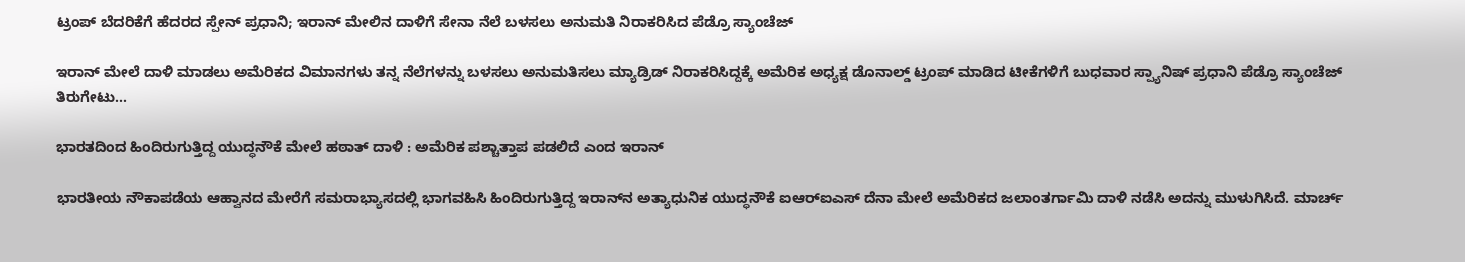ಟ್ರಂಪ್ ಬೆದರಿಕೆಗೆ ಹೆದರದ ಸ್ಪೇನ್ ಪ್ರಧಾನಿ; ಇರಾನ್ ಮೇಲಿನ ದಾಳಿಗೆ ಸೇನಾ ನೆಲೆ ಬಳಸಲು ಅನುಮತಿ ನಿರಾಕರಿಸಿದ ಪೆಡ್ರೊ ಸ್ಯಾಂಚೆಜ್

ಇರಾನ್ ಮೇಲೆ ದಾಳಿ ಮಾಡಲು ಅಮೆರಿಕದ ವಿಮಾನಗಳು ತನ್ನ ನೆಲೆಗಳನ್ನು ಬಳಸಲು ಅನುಮತಿಸಲು ಮ್ಯಾಡ್ರಿಡ್ ನಿರಾಕರಿಸಿದ್ದಕ್ಕೆ ಅಮೆರಿಕ ಅಧ್ಯಕ್ಷ ಡೊನಾಲ್ಡ್ ಟ್ರಂಪ್ ಮಾಡಿದ ಟೀಕೆಗಳಿಗೆ ಬುಧವಾರ ಸ್ಪ್ಯಾನಿಷ್ ಪ್ರಧಾನಿ ಪೆಡ್ರೊ ಸ್ಯಾಂಚೆಜ್ ತಿರುಗೇಟು...

ಭಾರತದಿಂದ ಹಿಂದಿರುಗುತ್ತಿದ್ದ ಯುದ್ಧನೌಕೆ ಮೇಲೆ ಹಠಾತ್ ದಾಳಿ : ಅಮೆರಿಕ ಪಶ್ಚಾತ್ತಾಪ ಪಡಲಿದೆ ಎಂದ ಇರಾನ್

ಭಾರತೀಯ ನೌಕಾಪಡೆಯ ಆಹ್ವಾನದ ಮೇರೆಗೆ ಸಮರಾಭ್ಯಾಸದಲ್ಲಿ ಭಾಗವಹಿಸಿ ಹಿಂದಿರುಗುತ್ತಿದ್ದ ಇರಾನ್‌ನ ಅತ್ಯಾಧುನಿಕ ಯುದ್ಧನೌಕೆ ಐಆರ್‌ಐಎಸ್ ದೆನಾ ಮೇಲೆ ಅಮೆರಿಕದ ಜಲಾಂತರ್ಗಾಮಿ ದಾಳಿ ನಡೆಸಿ ಅದನ್ನು ಮುಳುಗಿಸಿದೆ. ಮಾರ್ಚ್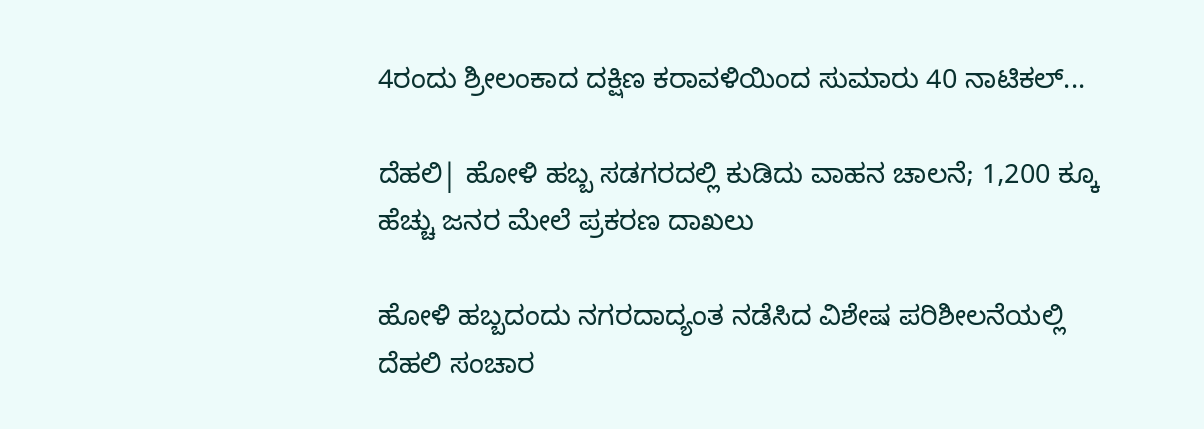4ರಂದು ಶ್ರೀಲಂಕಾದ ದಕ್ಷಿಣ ಕರಾವಳಿಯಿಂದ ಸುಮಾರು 40 ನಾಟಿಕಲ್...

ದೆಹಲಿ| ಹೋಳಿ ಹಬ್ಬ ಸಡಗರದಲ್ಲಿ ಕುಡಿದು ವಾಹನ ಚಾಲನೆ; 1,200 ಕ್ಕೂ ಹೆಚ್ಚು ಜನರ ಮೇಲೆ ಪ್ರಕರಣ ದಾಖಲು

ಹೋಳಿ ಹಬ್ಬದಂದು ನಗರದಾದ್ಯಂತ ನಡೆಸಿದ ವಿಶೇಷ ಪರಿಶೀಲನೆಯಲ್ಲಿ ದೆಹಲಿ ಸಂಚಾರ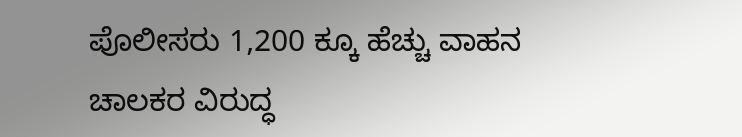ಪೊಲೀಸರು 1,200 ಕ್ಕೂ ಹೆಚ್ಚು ವಾಹನ ಚಾಲಕರ ವಿರುದ್ಧ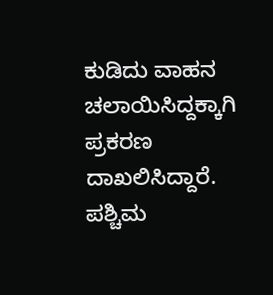ಕುಡಿದು ವಾಹನ ಚಲಾಯಿಸಿದ್ದಕ್ಕಾಗಿ ಪ್ರಕರಣ ದಾಖಲಿಸಿದ್ದಾರೆ. ಪಶ್ಚಿಮ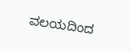ವಲಯದಿಂದ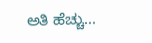ಅತಿ ಹೆಚ್ಚು...